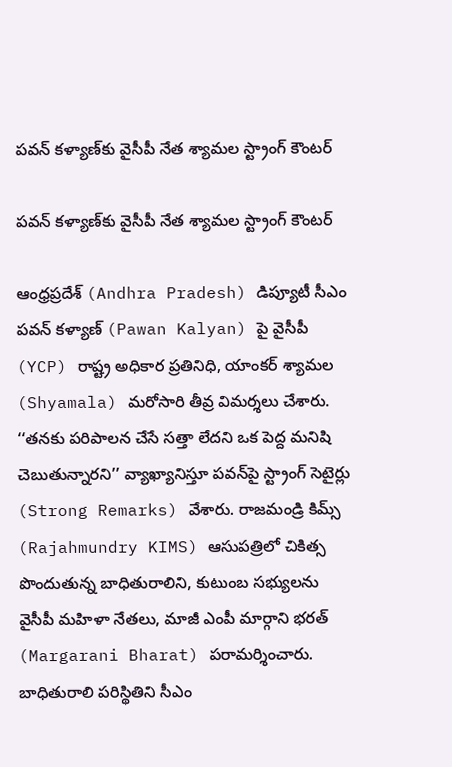ప‌వ‌న్ క‌ళ్యాణ్‌కు వైసీపీ నేత శ్యామ‌ల స్ట్రాంగ్ కౌంట‌ర్

ప‌వ‌న్ క‌ళ్యాణ్‌కు వైసీపీ నేత శ్యామ‌ల స్ట్రాంగ్ కౌంట‌ర్

ఆంధ్రప్రదేశ్ (Andhra Pradesh) డిప్యూటీ సీఎం పవన్ కళ్యాణ్‌ (Pawan Kalyan) పై వైసీపీ (YCP) రాష్ట్ర అధికార ప్రతినిధి, యాంకర్ శ్యామల (Shyamala) మరోసారి తీవ్ర విమర్శలు చేశారు. ‘‘తనకు పరిపాలన చేసే సత్తా లేదని ఒక పెద్ద మనిషి చెబుతున్నారని’’ వ్యాఖ్యానిస్తూ పవన్‌పై స్ట్రాంగ్‌ సెటైర్లు (Strong Remarks) వేశారు. రాజమండ్రి కిమ్స్ (Rajahmundry KIMS) ఆసుపత్రిలో చికిత్స పొందుతున్న బాధితురాలిని, కుటుంబ స‌భ్యుల‌ను వైసీపీ మ‌హిళా నేత‌లు, మాజీ ఎంపీ మార్గాని భ‌ర‌త్ (Margarani Bharat) ప‌రామ‌ర్శించారు. బాధితురాలి పరిస్థితిని సీఎం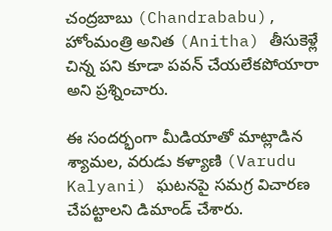చంద్రబాబు (Chandrababu), హోంమంత్రి అనిత (Anitha) తీసుకెళ్లే చిన్న పని కూడా ప‌వ‌న్ చేయలేక‌పోయారా అని ప్ర‌శ్నించారు.

ఈ సందర్భంగా మీడియాతో మాట్లాడిన శ్యామల, వరుడు కళ్యాణి (Varudu Kalyani) ఘటనపై సమగ్ర విచారణ చేపట్టాలని డిమాండ్ చేశారు.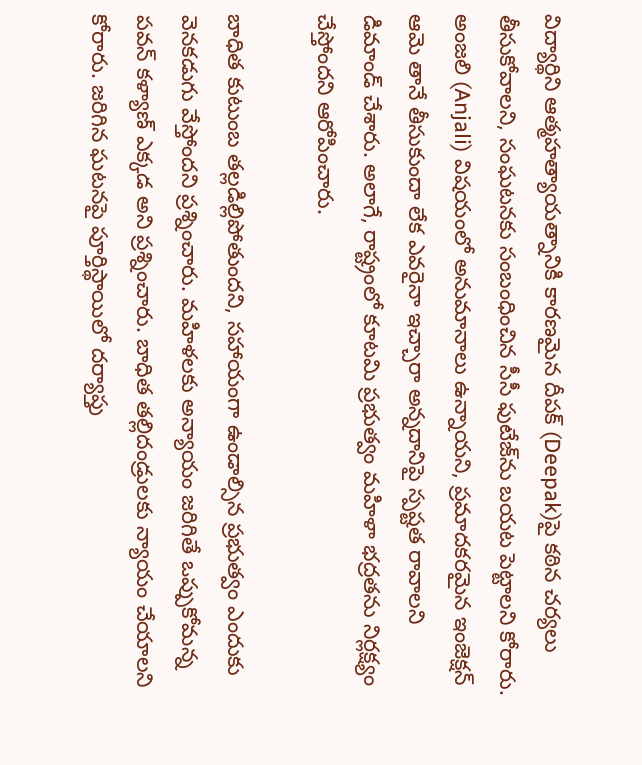విద్యార్థిని ఆత్మహత్యాయత్నానికి కారణమైన దీపక్‌ (Deepak)పై కఠిన చర్యలు తీసుకోవాలని, సంఘటనకు సంబంధించిన సీసీ ఫుటేజ్‌ను బయట పెట్టాలని కోరారు. అంజలి (Anjali) విషయంలో అనుమానాలు ఉన్నాయని, ప్రమాదకరమైన ఇంజెక్షన్ ఆమె తానే తీసుకుందా లేక ఎవరైనా ఇచ్చారా అన్నదానిపై స్పష్టత రావాలని డిమాండ్ చేశారు. అలాగే, రాష్ట్రంలో కూటమి ప్రభుత్వం మహిళా భద్రతను నిర్లక్ష్యం చేస్తోందని ఆరోపించారు.

బాధిత కుటుంబ తల్లడిల్లిపోతుందని, సహాయంగా ఉండాల్సిన ప్రభుత్వం ఎందుకు వెనకడుగు వేస్తోంద‌ని ప్ర‌శ్నించారు. మహిళలకు అన్యాయం జరిగితే ఒప్పుకోమన్న పవన్ కళ్యాణ్ ఎక్కడ అని ప్ర‌శ్నించారు. బాధిత తల్లిదండ్రులకు న్యాయం చేయాలని కోరారు. జరిగిన‌ ఘటనపై పూర్తిస్థాయిలో దర్యాప్తు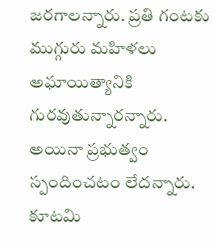జరగాలన్నారు. ప్రతి గంటకు ముగ్గురు మహిళలు అఘాయిత్యానికి గురవుతున్నారన్నారు. అయినా ప్రభుత్వం స్పందించటం లేదన్నారు. కూటమి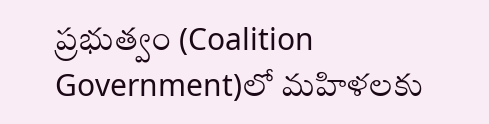ప్రభుత్వం (Coalition Government)లో మహిళలకు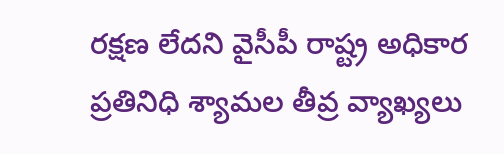రక్షణ లేదని వైసీపీ రాష్ట్ర అధికార ప్రతినిధి శ్యామల తీవ్ర వ్యాఖ్యలు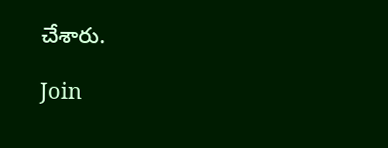చేశారు.

Join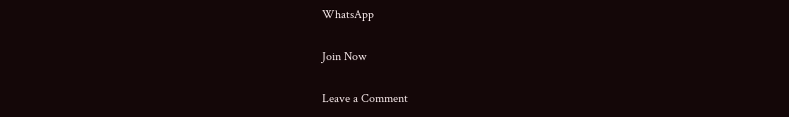WhatsApp

Join Now

Leave a Comment